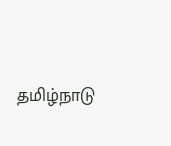தமிழ்நாடு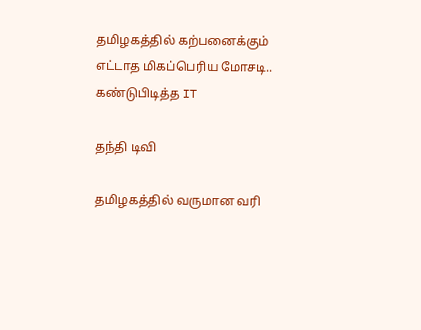தமிழகத்தில் கற்பனைக்கும் எட்டாத மிகப்பெரிய மோசடி.. கண்டுபிடித்த IT

தந்தி டிவி

தமிழகத்தில் வருமான வரி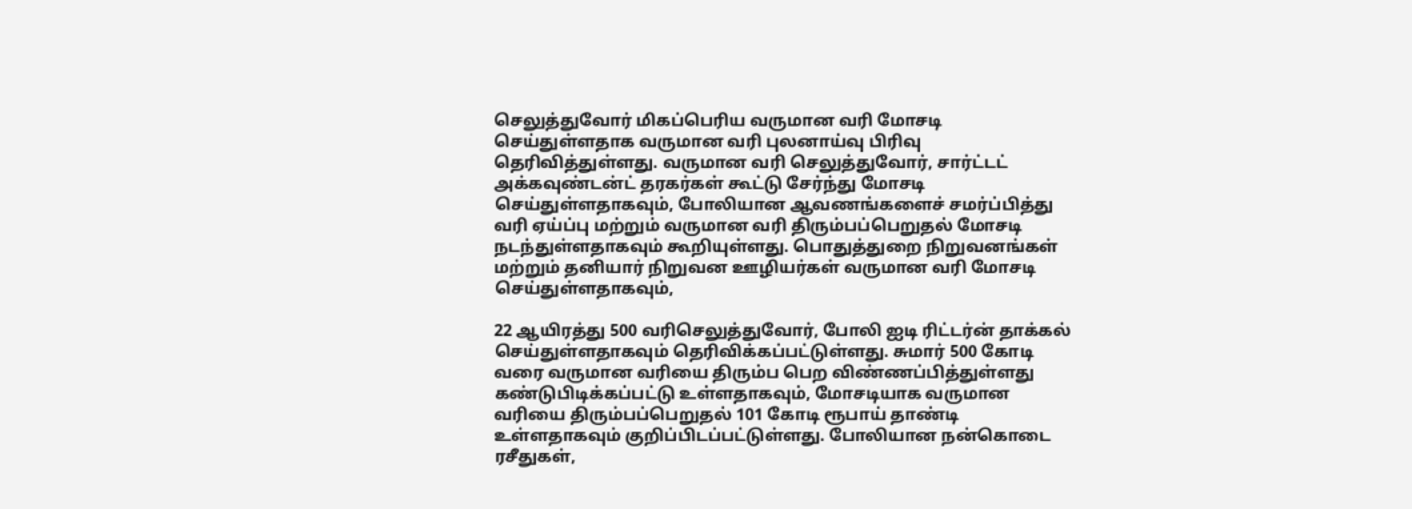செலுத்துவோர் மிகப்பெரிய வருமான வரி மோசடி செய்துள்ளதாக வருமான வரி புலனாய்வு பிரிவு தெரிவித்துள்ளது. வருமான வரி செலுத்துவோர், சார்ட்டட் அக்கவுண்டன்ட் தரகர்கள் கூட்டு சேர்ந்து மோசடி செய்துள்ளதாகவும், போலியான ஆவணங்களைச் சமர்ப்பித்து வரி ஏய்ப்பு மற்றும் வருமான வரி திரும்பப்பெறுதல் மோசடி நடந்துள்ளதாகவும் கூறியுள்ளது. பொதுத்துறை நிறுவனங்கள் மற்றும் தனியார் நிறுவன ஊழியர்கள் வருமான வரி மோசடி செய்துள்ளதாகவும்,

22 ஆயிரத்து 500 வரிசெலுத்துவோர், போலி ஐடி ரிட்டர்ன் தாக்கல் செய்துள்ளதாகவும் தெரிவிக்கப்பட்டுள்ளது. சுமார் 500 கோடி வரை வருமான வரியை திரும்ப பெற விண்ணப்பித்துள்ளது கண்டுபிடிக்கப்பட்டு உள்ளதாகவும், மோசடியாக வருமான வரியை திரும்பப்பெறுதல் 101 கோடி ரூபாய் தாண்டி உள்ளதாகவும் குறிப்பிடப்பட்டுள்ளது. போலியான நன்கொடை ரசீதுகள்,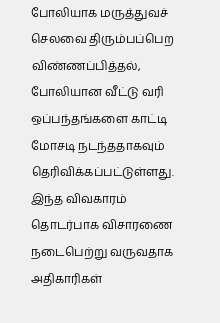போலியாக மருத்துவச் செலவை திரும்பப்பெற விண்ணப்பித்தல், போலியான வீட்டு வரி ஒப்பந்தங்களை காட்டி மோசடி நடந்ததாகவும் தெரிவிக்கப்பட்டுள்ளது. இந்த விவகாரம் தொடர்பாக விசாரணை நடைபெற்று வருவதாக அதிகாரிகள்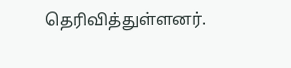தெரிவித்துள்ளனர்.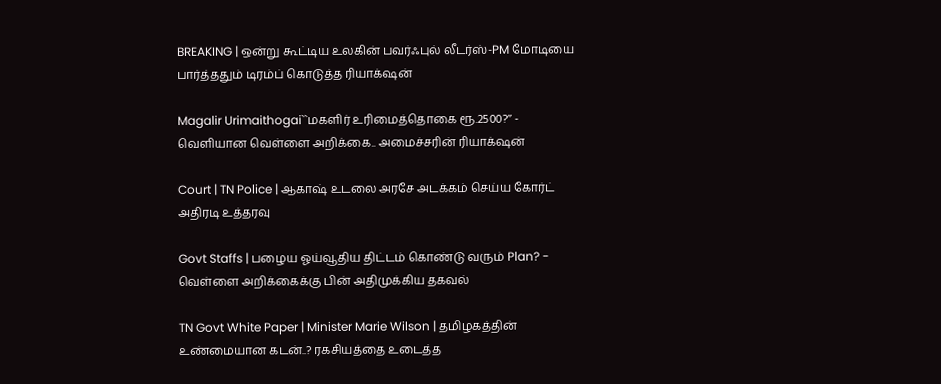BREAKING | ஒன்று கூட்டிய உலகின் பவர்ஃபுல் லீடர்ஸ்-PM மோடியை பார்த்ததும் டிரம்ப் கொடுத்த ரியாக்‌ஷன்

Magalir Urimaithogai``மகளிர் உரிமைத்தொகை ரூ.2500?’’ - வெளியான வெள்ளை அறிக்கை.. அமைச்சரின் ரியாக்‌ஷன்

Court | TN Police | ஆகாஷ் உடலை அரசே அடக்கம் செய்ய கோர்ட் அதிரடி உத்தரவு

Govt Staffs | பழைய ஓய்வூதிய திட்டம் கொண்டு வரும் Plan? - வெள்ளை அறிக்கைக்கு பின் அதிமுக்கிய தகவல்

TN Govt White Paper | Minister Marie Wilson | தமிழகத்தின் உண்மையான கடன்..? ரகசியத்தை உடைத்த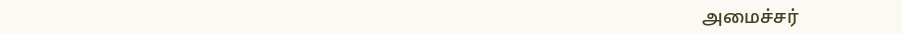அமைச்சர்